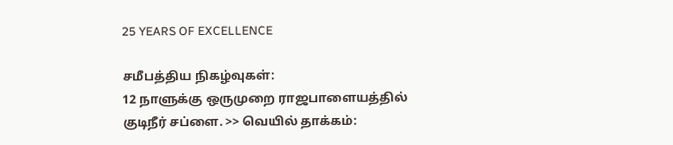25 YEARS OF EXCELLENCE

சமீபத்திய நிகழ்வுகள்:
12 நாளுக்கு ஒருமுறை ராஜபாளையத்தில் குடிநீர் சப்ளை. >> வெயில் தாக்கம்: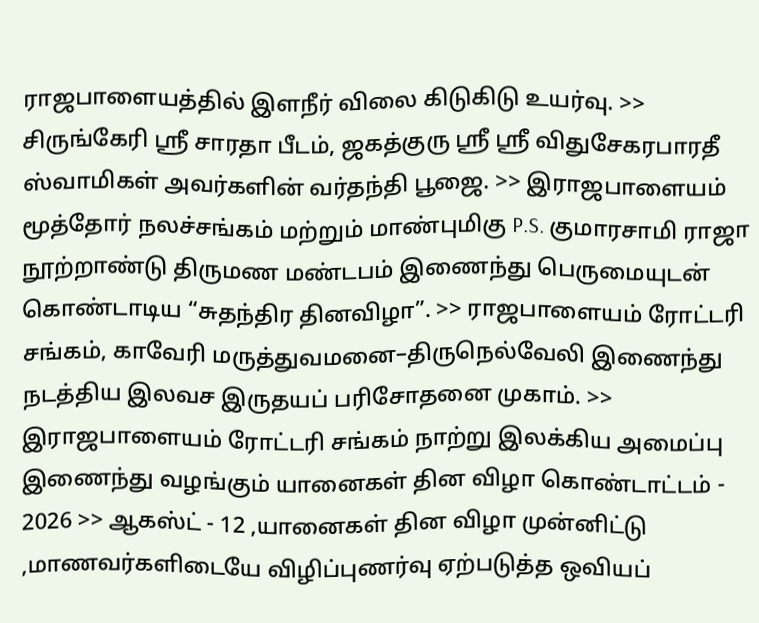ராஜபாளையத்தில் இளநீர் விலை கிடுகிடு உயர்வு. >> சிருங்கேரி ஸ்ரீ சாரதா பீடம், ஜகத்குரு ஸ்ரீ ஸ்ரீ விதுசேகரபாரதீ ஸ்வாமிகள் அவர்களின் வர்தந்தி பூஜை. >> இராஜபாளையம் மூத்தோர் நலச்சங்கம் மற்றும் மாண்புமிகு P.S. குமாரசாமி ராஜா நூற்றாண்டு திருமண மண்டபம் இணைந்து பெருமையுடன் கொண்டாடிய “சுதந்திர தினவிழா”. >> ராஜபாளையம் ரோட்டரி சங்கம், காவேரி மருத்துவமனை–திருநெல்வேலி இணைந்து நடத்திய இலவச இருதயப் பரிசோதனை முகாம். >> இராஜபாளையம் ரோட்டரி சங்கம் நாற்று இலக்கிய அமைப்பு இணைந்து வழங்கும் யானைகள் தின விழா கொண்டாட்டம் - 2026 >> ஆகஸ்ட் - 12 ,யானைகள் தின விழா முன்னிட்டு ,மாணவர்களிடையே விழிப்புணர்வு ஏற்படுத்த ஒவியப்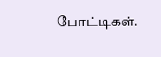போட்டிகள்.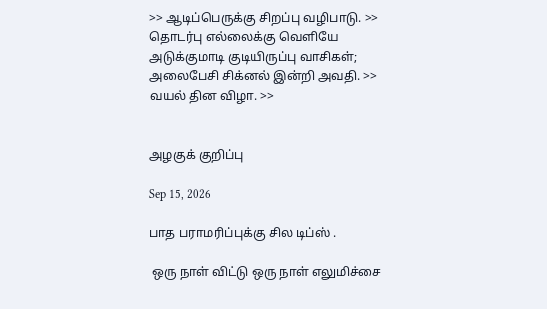>> ஆடிப்பெருக்கு சிறப்பு வழிபாடு. >> தொடர்பு எல்லைக்கு வெளியே அடுக்குமாடி குடியிருப்பு வாசிகள்; அலைபேசி சிக்னல் இன்றி அவதி. >> வயல் தின விழா. >>


அழகுக் குறிப்பு

Sep 15, 2026

பாத பராமரிப்புக்கு சில டிப்ஸ் .

 ஒரு நாள் விட்டு ஒரு நாள் எலுமிச்சை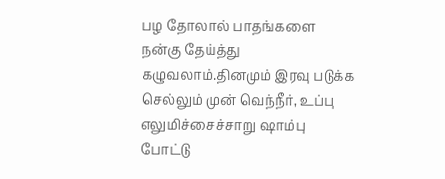பழ தோலால் பாதங்களை நன்கு தேய்த்து கழுவலாம்.தினமும் இரவு படுக்க செல்லும் முன் வெந்நீர், உப்பு  எலுமிச்சைச்சாறு ஷாம்பு போட்டு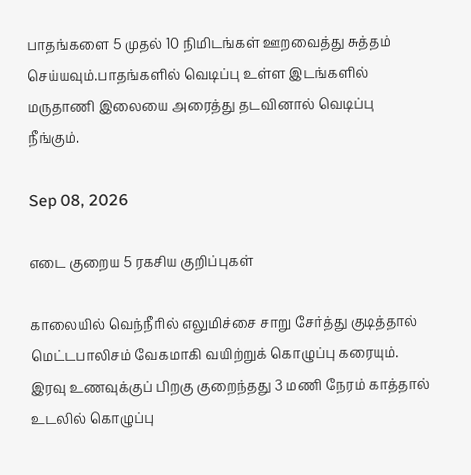பாதங்களை 5 முதல் 10 நிமிடங்கள் ஊறவைத்து சுத்தம் செய்யவும்.பாதங்களில் வெடிப்பு உள்ள இடங்களில் மருதாணி இலையை அரைத்து தடவினால் வெடிப்பு நீங்கும்.

Sep 08, 2026

எடை குறைய 5 ரகசிய குறிப்புகள்

காலையில் வெந்நீரில் எலுமிச்சை சாறு சேர்த்து குடித்தால் மெட்டபாலிசம் வேகமாகி வயிற்றுக் கொழுப்பு கரையும். இரவு உணவுக்குப் பிறகு குறைந்தது 3 மணி நேரம் காத்தால் உடலில் கொழுப்பு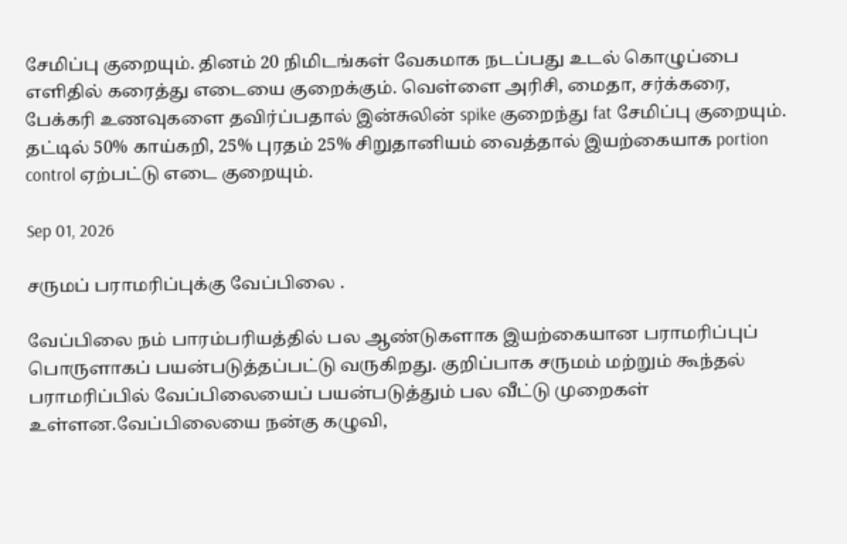சேமிப்பு குறையும். தினம் 20 நிமிடங்கள் வேகமாக நடப்பது உடல் கொழுப்பை எளிதில் கரைத்து எடையை குறைக்கும். வெள்ளை அரிசி, மைதா, சர்க்கரை, பேக்கரி உணவுகளை தவிர்ப்பதால் இன்சுலின் spike குறைந்து fat சேமிப்பு குறையும். தட்டில் 50% காய்கறி, 25% புரதம் 25% சிறுதானியம் வைத்தால் இயற்கையாக portion control ஏற்பட்டு எடை குறையும்.

Sep 01, 2026

சருமப் பராமரிப்புக்கு வேப்பிலை .

வேப்பிலை நம் பாரம்பரியத்தில் பல ஆண்டுகளாக இயற்கையான பராமரிப்புப் பொருளாகப் பயன்படுத்தப்பட்டு வருகிறது. குறிப்பாக சருமம் மற்றும் கூந்தல் பராமரிப்பில் வேப்பிலையைப் பயன்படுத்தும் பல வீட்டு முறைகள் உள்ளன.வேப்பிலையை நன்கு கழுவி,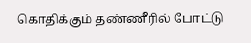கொதிக்கும் தண்ணீரில் போட்டு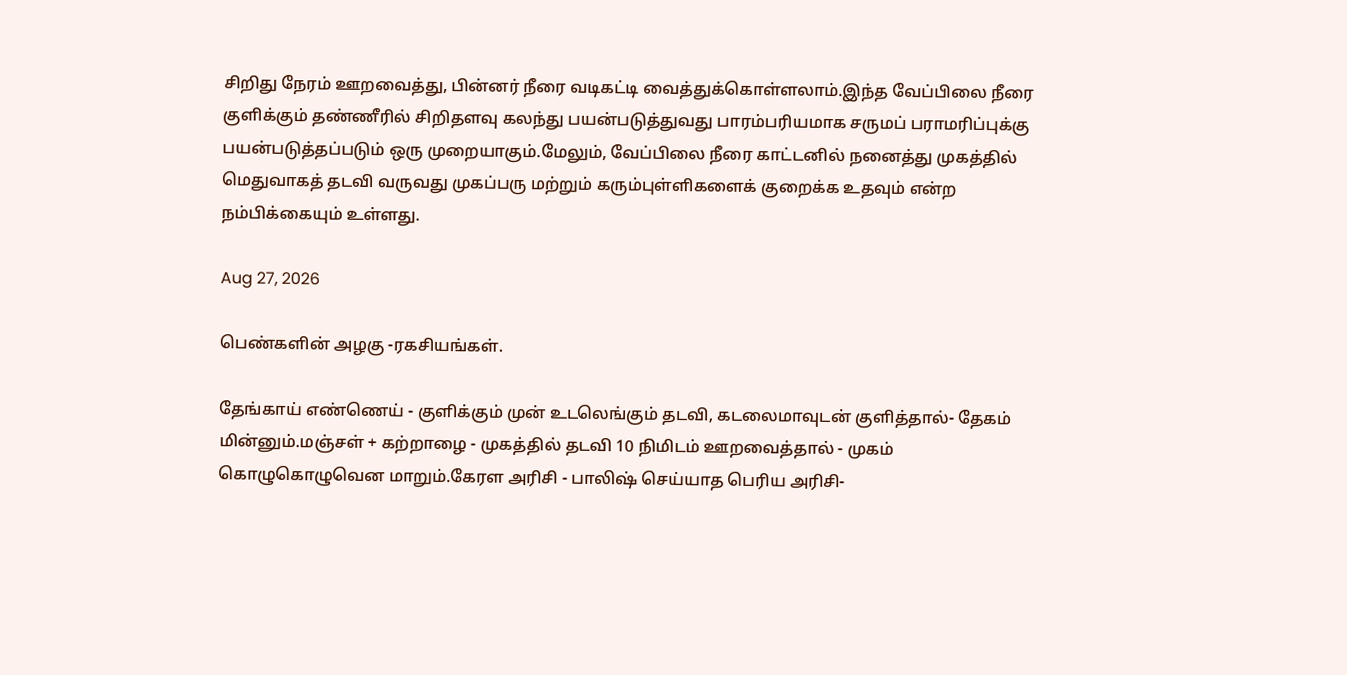சிறிது நேரம் ஊறவைத்து, பின்னர் நீரை வடிகட்டி வைத்துக்கொள்ளலாம்.இந்த வேப்பிலை நீரை குளிக்கும் தண்ணீரில் சிறிதளவு கலந்து பயன்படுத்துவது பாரம்பரியமாக சருமப் பராமரிப்புக்கு பயன்படுத்தப்படும் ஒரு முறையாகும்.மேலும், வேப்பிலை நீரை காட்டனில் நனைத்து முகத்தில் மெதுவாகத் தடவி வருவது முகப்பரு மற்றும் கரும்புள்ளிகளைக் குறைக்க உதவும் என்ற நம்பிக்கையும் உள்ளது.

Aug 27, 2026

பெண்களின் அழகு -ரகசியங்கள்.

தேங்காய் எண்ணெய் - குளிக்கும் முன் உடலெங்கும் தடவி, கடலைமாவுடன் குளித்தால்- தேகம் மின்னும்.மஞ்சள் + கற்றாழை - முகத்தில் தடவி 10 நிமிடம் ஊறவைத்தால் - முகம் கொழுகொழுவென மாறும்.கேரள அரிசி - பாலிஷ் செய்யாத பெரிய அரிசி-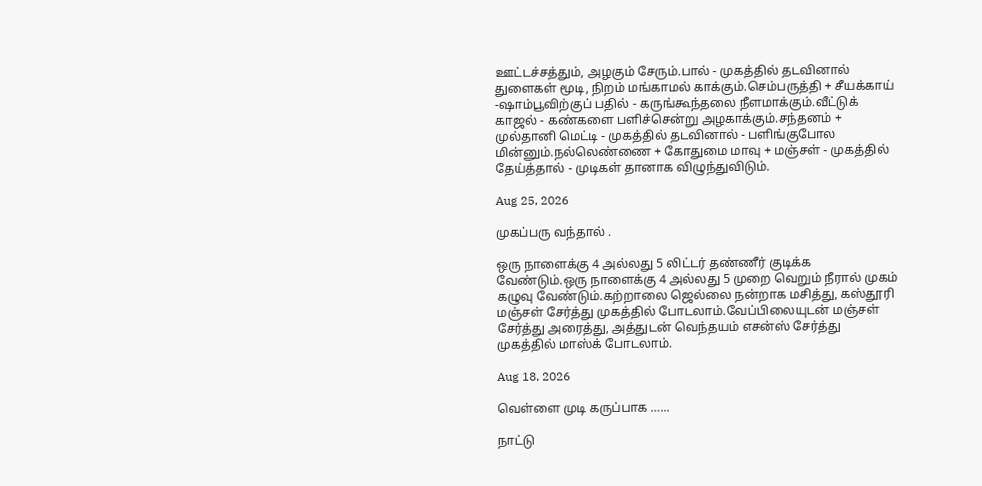ஊட்டச்சத்தும், அழகும் சேரும்.பால் - முகத்தில் தடவினால் துளைகள் மூடி, நிறம் மங்காமல் காக்கும்.செம்பருத்தி + சீயக்காய் -ஷாம்பூவிற்குப் பதில் - கருங்கூந்தலை நீளமாக்கும்.வீட்டுக் காஜல் - கண்களை பளிச்சென்று அழகாக்கும்.சந்தனம் + முல்தானி மெட்டி - முகத்தில் தடவினால் - பளிங்குபோல மின்னும்.நல்லெண்ணை + கோதுமை மாவு + மஞ்சள் - முகத்தில் தேய்த்தால் - முடிகள் தானாக விழுந்துவிடும்.

Aug 25, 2026

முகப்பரு வந்தால் .

ஒரு நாளைக்கு 4 அல்லது 5 லிட்டர் தண்ணீர் குடிக்க வேண்டும்.ஒரு நாளைக்கு 4 அல்லது 5 முறை வெறும் நீரால் முகம் கழுவு வேண்டும்.கற்றாலை ஜெல்லை நன்றாக மசித்து, கஸ்தூரி மஞ்சள் சேர்த்து முகத்தில் போடலாம்.வேப்பிலையுடன் மஞ்சள் சேர்த்து அரைத்து, அத்துடன் வெந்தயம் எசன்ஸ் சேர்த்து முகத்தில் மாஸ்க் போடலாம்.

Aug 18, 2026

வெள்ளை முடி கருப்பாக …...

நாட்டு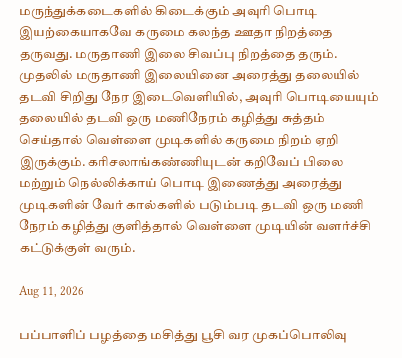மருந்துக்கடைகளில் கிடைக்கும் அவுரி பொடி இயற்கையாகவே கருமை கலந்த ஊதா நிறத்தை தருவது. மருதாணி இலை சிவப்பு நிறத்தை தரும். முதலில் மருதாணி இலையினை அரைத்து தலையில் தடவி சிறிது நேர இடைவெளியில், அவுரி பொடியையும் தலையில் தடவி ஒரு மணிநேரம் கழித்து சுத்தம் செய்தால் வெள்ளை முடிகளில் கருமை நிறம் ஏறி இருக்கும். கரிசலாங்கண்ணியுடன் கறிவேப் பிலை மற்றும் நெல்லிக்காய் பொடி இணைத்து அரைத்து முடிகளின் வேர் கால்களில் படும்படி தடவி ஒரு மணி நேரம் கழித்து குளித்தால் வெள்ளை முடியின் வளர்ச்சி கட்டுக்குள் வரும்.

Aug 11, 2026

பப்பாளிப் பழத்தை மசித்து பூசி வர முகப்பொலிவு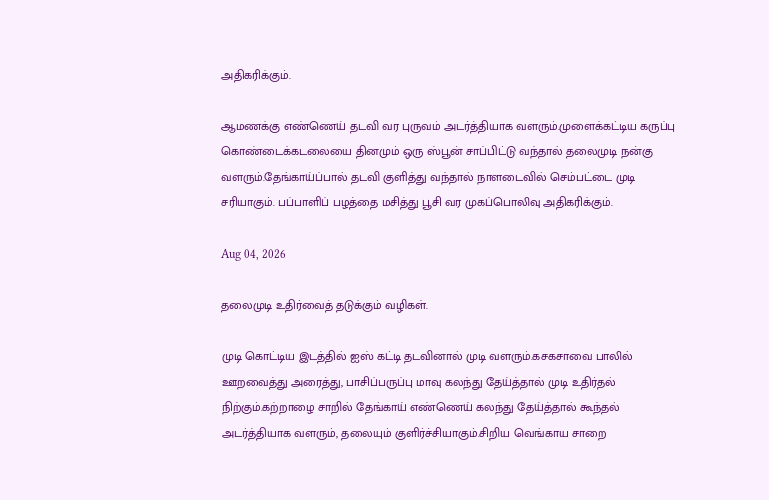அதிகரிக்கும்.

ஆமணக்கு எண்ணெய் தடவி வர புருவம் அடர்த்தியாக வளரும்.முளைக்கட்டிய கருப்பு கொண்டைக்கடலையை தினமும் ஒரு ஸ்பூன் சாப்பிட்டு வந்தால் தலைமுடி நன்கு வளரும்.தேங்காய்ப்பால் தடவி குளித்து வந்தால் நாளடைவில் செம்பட்டை முடி சரியாகும். பப்பாளிப் பழத்தை மசித்து பூசி வர முகப்பொலிவு அதிகரிக்கும்.

Aug 04, 2026

தலைமுடி உதிர்வைத் தடுக்கும் வழிகள்.

முடி கொட்டிய இடத்தில் ஐஸ் கட்டி தடவினால் முடி வளரும்.கசகசாவை பாலில் ஊறவைத்து அரைத்து, பாசிப்பருப்பு மாவு கலந்து தேய்த்தால் முடி உதிர்தல் நிற்கும்.கற்றாழை சாறில் தேங்காய் எண்ணெய் கலந்து தேய்த்தால் கூந்தல் அடர்த்தியாக வளரும், தலையும் குளிர்ச்சியாகும்.சிறிய வெங்காய சாறை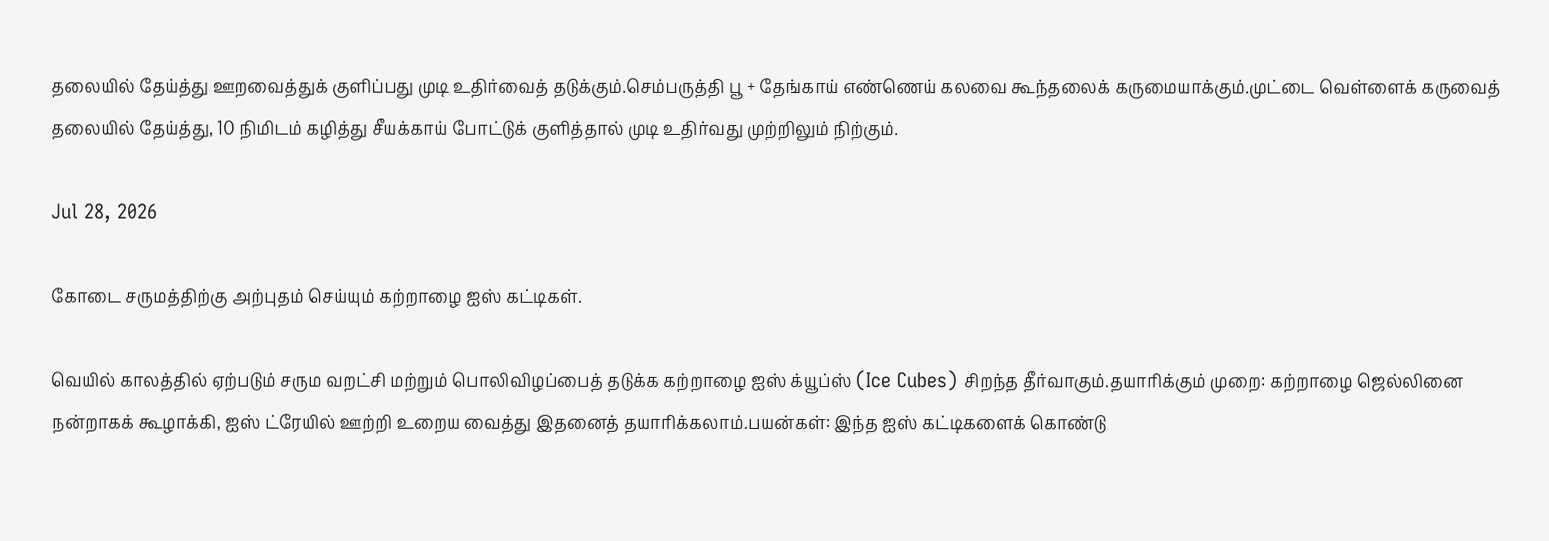தலையில் தேய்த்து ஊறவைத்துக் குளிப்பது முடி உதிர்வைத் தடுக்கும்.செம்பருத்தி பூ + தேங்காய் எண்ணெய் கலவை கூந்தலைக் கருமையாக்கும்.முட்டை வெள்ளைக் கருவைத் தலையில் தேய்த்து, 10 நிமிடம் கழித்து சீயக்காய் போட்டுக் குளித்தால் முடி உதிர்வது முற்றிலும் நிற்கும்.

Jul 28, 2026

கோடை சருமத்திற்கு அற்புதம் செய்யும் கற்றாழை ஐஸ் கட்டிகள்.

வெயில் காலத்தில் ஏற்படும் சரும வறட்சி மற்றும் பொலிவிழப்பைத் தடுக்க கற்றாழை ஐஸ் க்யூப்ஸ் (Ice Cubes) சிறந்த தீர்வாகும்.தயாரிக்கும் முறை: கற்றாழை ஜெல்லினை நன்றாகக் கூழாக்கி, ஐஸ் ட்ரேயில் ஊற்றி உறைய வைத்து இதனைத் தயாரிக்கலாம்.பயன்கள்: இந்த ஐஸ் கட்டிகளைக் கொண்டு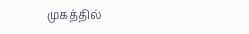முகத்தில்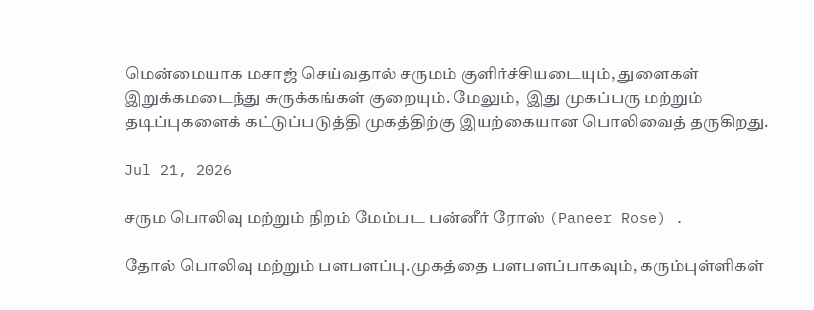மென்மையாக மசாஜ் செய்வதால் சருமம் குளிர்ச்சியடையும், துளைகள் இறுக்கமடைந்து சுருக்கங்கள் குறையும். மேலும்,  இது முகப்பரு மற்றும் தடிப்புகளைக் கட்டுப்படுத்தி முகத்திற்கு இயற்கையான பொலிவைத் தருகிறது.

Jul 21, 2026

சரும பொலிவு மற்றும் நிறம் மேம்பட பன்னீர் ரோஸ் (Paneer Rose) .

தோல் பொலிவு மற்றும் பளபளப்பு.முகத்தை பளபளப்பாகவும், கரும்புள்ளிகள்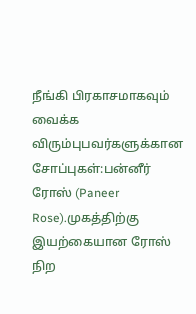நீங்கி பிரகாசமாகவும் வைக்க விரும்புபவர்களுக்கான சோப்புகள்:பன்னீர் ரோஸ் (Paneer Rose).முகத்திற்கு இயற்கையான ரோஸ் நிற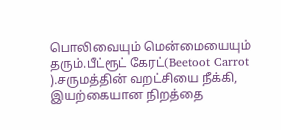பொலிவையும் மென்மையையும் தரும்.பீட்ரூட் கேரட்(Beetoot Carrot  ).சருமத்தின் வறட்சியை நீக்கி, இயற்கையான நிறத்தை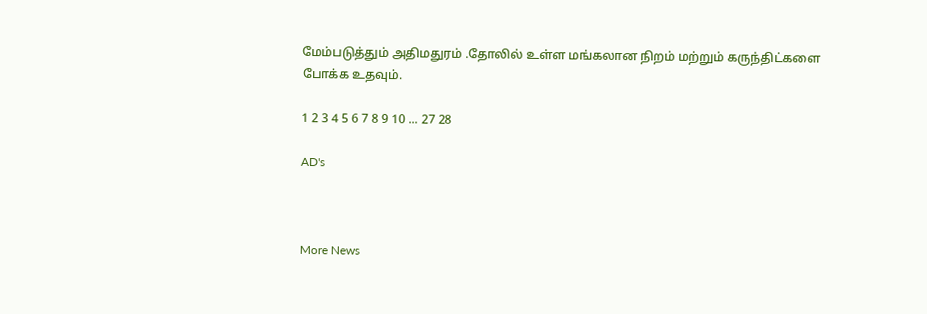மேம்படுத்தும் அதிமதுரம் .தோலில் உள்ள மங்கலான நிறம் மற்றும் கருந்திட்களை போக்க உதவும்.

1 2 3 4 5 6 7 8 9 10 ... 27 28

AD's



More News